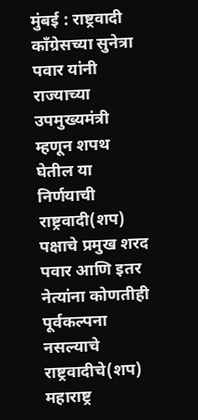मुंबई : राष्ट्रवादी काँग्रेसच्या सुनेत्रा पवार यांनी राज्याच्या उपमुख्यमंत्री म्हणून शपथ घेतील या निर्णयाची राष्ट्रवादी(शप) पक्षाचे प्रमुख शरद पवार आणि इतर नेत्यांना कोणतीही पूर्वकल्पना नसल्याचे राष्ट्रवादीचे(शप) महाराष्ट्र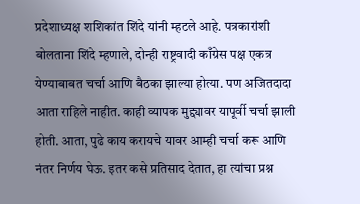प्रदेशाध्यक्ष शशिकांत शिंदे यांनी म्हटले आहे. पत्रकारांशी बोलताना शिंदे म्हणाले, दोन्ही राष्ट्रवादी काँग्रेस पक्ष एकत्र येण्याबाबत चर्चा आणि बैठका झाल्या होत्या. पण अजितदादा आता राहिले नाहीत. काही व्यापक मुद्द्यावर यापूर्वी चर्चा झाली होती. आता, पुढे काय करायचे यावर आम्ही चर्चा करू आणि नंतर निर्णय घेऊ. इतर कसे प्रतिसाद देतात, हा त्यांचा प्रश्न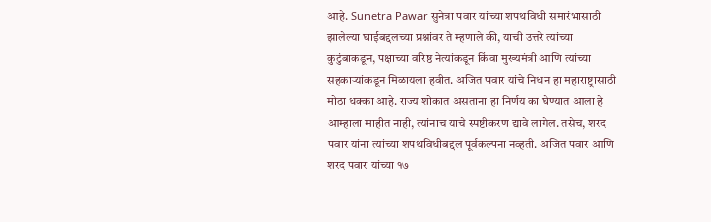आहे. Sunetra Pawar सुनेत्रा पवार यांच्या शपथविधी समारंभासाठी झालेल्या घाईबद्दलच्या प्रश्नांवर ते म्हणाले की, याची उत्तरे त्यांच्या कुटुंबाकडून, पक्षाच्या वरिष्ठ नेत्यांकडून किंवा मुख्यमंत्री आणि त्यांच्या सहकाऱ्यांकडून मिळायला हवीत. अजित पवार यांचे निधन हा महाराष्ट्रासाठी मोठा धक्का आहे. राज्य शोकात असताना हा निर्णय का घेण्यात आला हे आम्हाला माहीत नाही, त्यांनाच याचे स्पष्टीकरण द्यावे लागेल. तसेच, शरद पवार यांना त्यांच्या शपथविधीबद्दल पूर्वकल्पना नव्हती. अजित पवार आणि शरद पवार यांच्या १७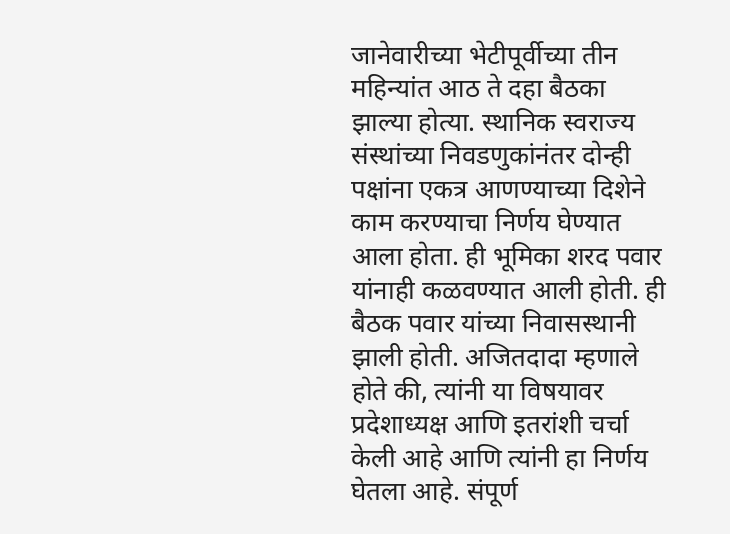जानेवारीच्या भेटीपूर्वीच्या तीन महिन्यांत आठ ते दहा बैठका झाल्या होत्या. स्थानिक स्वराज्य संस्थांच्या निवडणुकांनंतर दोन्ही पक्षांना एकत्र आणण्याच्या दिशेने काम करण्याचा निर्णय घेण्यात आला होता. ही भूमिका शरद पवार यांनाही कळवण्यात आली होती. ही बैठक पवार यांच्या निवासस्थानी झाली होती. अजितदादा म्हणाले होते की, त्यांनी या विषयावर प्रदेशाध्यक्ष आणि इतरांशी चर्चा केली आहे आणि त्यांनी हा निर्णय घेतला आहे. संपूर्ण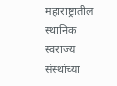महाराष्ट्रातील स्थानिक स्वराज्य संस्थांच्या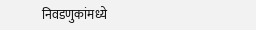निवडणुकांमध्ये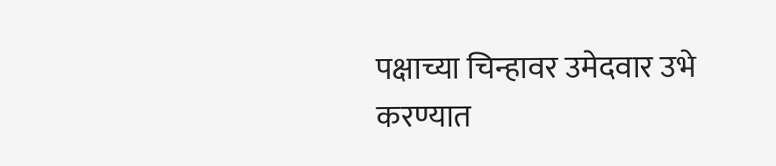पक्षाच्या चिन्हावर उमेदवार उभे करण्यात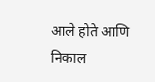आले होते आणि निकाल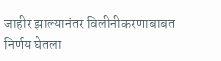जाहीर झाल्यानंतर विलीनीकरणाबाबत निर्णय घेतला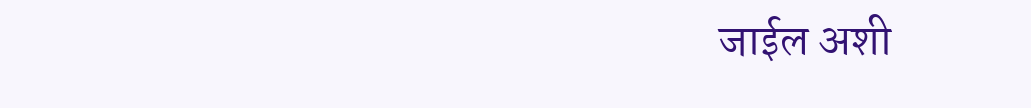जाईल अशी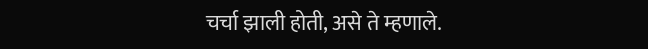चर्चा झाली होती, असे ते म्हणाले.